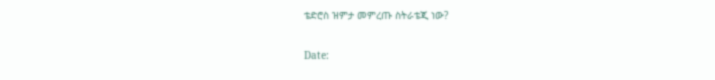ቴድሮስ ዝምታ መምረጡ ስትራቴጂ ነው?

Date: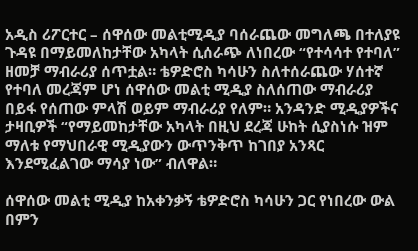አዲስ ሪፖርተር – ሰዋሰው መልቲሚዲያ ባሰራጨው መግለጫ በተለያዩ ጉዳዩ በማይመለከታቸው አካላት ሲሰራጭ ለነበረው “የተሳሳተ የተባለ” ዘመቻ ማብራሪያ ሰጥቷል። ቴዎድሮስ ካሳሁን ስለተሰራጨው ሃሰተኛ የተባለ መረጃም ሆነ ሰዋሰው መልቲ ሚዲያ ስለሰጠው ማብራሪያ በይፋ የሰጠው ምላሽ ወይም ማብራሪያ የለም። አንዳንድ ሚዲያዎችና ታዛቢዎች “የማይመከታቸው አካላት በዚህ ደረጃ ሁከት ሲያስነሱ ዝም ማለቱ የማህበራዊ ሚዲያውን ውጥንቅጥ ከገበያ አንጻር እንደሚፈልገው ማሳያ ነው” ብለዋል።

ሰዋሰው መልቲ ሚዲያ ከአቀንቃኝ ቴዎድሮስ ካሳሁን ጋር የነበረው ውል በምን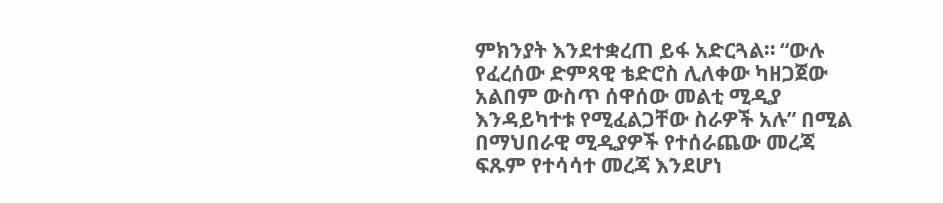ምክንያት እንደተቋረጠ ይፋ አድርጓል። “ውሉ የፈረሰው ድምጻዊ ቴድሮስ ሊለቀው ካዘጋጀው አልበም ውስጥ ሰዋሰው መልቲ ሚዲያ እንዳይካተቱ የሚፈልጋቸው ስራዎች አሉ” በሚል በማህበራዊ ሚዲያዎች የተሰራጨው መረጃ ፍጹም የተሳሳተ መረጃ እንደሆነ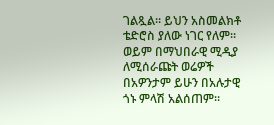ገልጿል። ይህን አስመልክቶ ቴድሮስ ያለው ነገር የለም። ወይም በማህበራዊ ሚዲያ ለሚሰራጩት ወሬዎች በአዎንታም ይሁን በአሉታዊ ጎኑ ምላሽ አልሰጠም።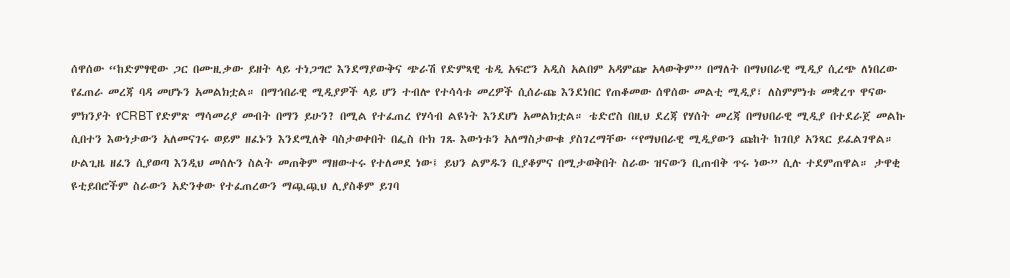ሰዋሰው “ከድምፃዊው ጋር በሙዚቃው ይዘት ላይ ተነጋግሮ እንደማያውቅና ጭራሽ የድምጻዊ ቴዲ አፍሮን አዲስ አልበም አዳምጬ አላውቅም” በማለት በማህበራዊ ሚዲያ ሲረጭ ለነበረው የፈጠራ መረጃ ባዳ መሆኑን አመልክቷል። በማኅበራዊ ሚዲያዎች ላይ ሆን ተብሎ የተሳሳቱ መረዎች ሲሰራጩ እንደነበር የጠቆመው ሰዋሰው መልቲ ሚዲያ፣ ለስምምነቱ መቋረጥ ዋናው ምክንያት የCRBT የድምጽ ማሳመሪያ መብት በማን ይሁን? በሚል የተፈጠረ የሃሳብ ልዩነት እንደሆነ አመልክቷል። ቴድሮስ በዚህ ደረጃ የሃሰት መረጃ በማህበራዊ ሚዲያ በተደራጀ መልኩ ሲበተን እውነታውን አለመናገሩ ወይም ዘፈኑን እንደሚለቅ ባስታወቀበት በፌስ ቡክ ገጹ እውነቱን አለማስታውቁ ያስገረማቸው “የማህበራዊ ሚዲያውን ጩከት ከገበያ አንጻር ይፈልገዋል። ሁልጊዜ ዘፈን ሲያወጣ እንዲህ መሰሉን ስልት መጠቅም ማዘውተሩ የተለመደ ነው፤ ይህን ልምዱን ቢያቆምና በሚታወቅበት ስራው ዝናውን ቢጠብቅ ጥሩ ነው” ሲሉ ተደምጠዋል። ታዋቂ ዩቲይበሮችም ስራውን አድንቀው የተፈጠረውን ማጯጯህ ሊያስቆም ይገባ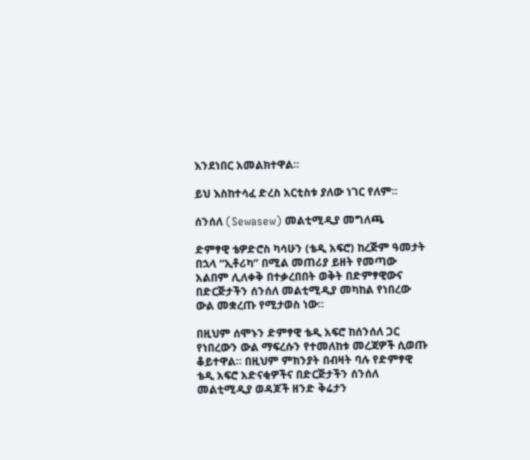እንደነበር አመልክተዋል።

ይህ እስከተሳፈ ድረስ አርቲስቱ ያለው ነገር የለም።

ሰንሰለ (Sewasew) መልቲሚዲያ መግለጫ

ድምፃዊ ቴዎድሮስ ካሳሁን (ቴዲ አፍሮ) ከረጅም ዓመታት በኋላ “ኢቶሪካ” በሚል መጠሪያ ይዘት የመጣው አልበም ሊለቀቅ በተቃረበበት ወቅት በድምፃዊውና በድርጅታችን ሰንሰለ መልቲሚዲያ መካከል የነበረው ውል መቋረጡ የሚታወስ ነው።

በዚህም ሰሞኑን ድምፃዊ ቴዲ አፍሮ ከሰንሰለ ጋር የነበረውን ውል ማፍረሱን የተመለከቱ መረጃዎች ሲወጡ ቆይተዋል። በዚህም ምክንያት በብዛት ባሉ የድምፃዊ ቴዲ አፍሮ አድናቂዎችና በድርጅታችን ሰንሰለ መልቲሚዲያ ወዳጆች ዘንድ ቅሬታን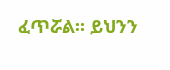ፈጥሯል። ይህንን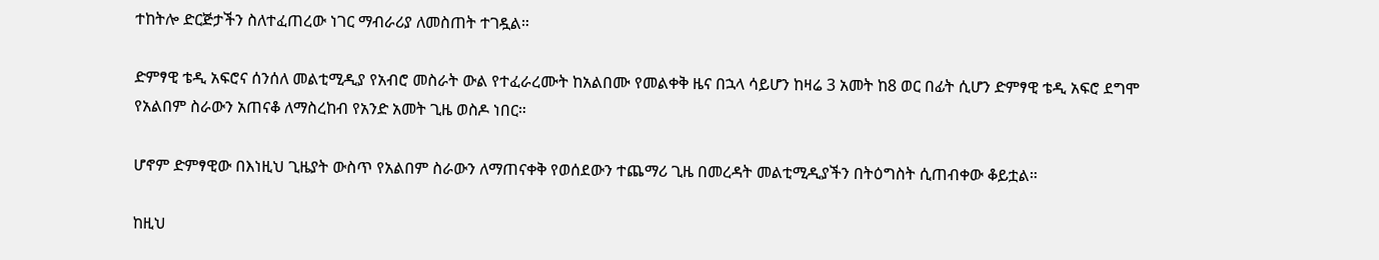ተከትሎ ድርጅታችን ስለተፈጠረው ነገር ማብራሪያ ለመስጠት ተገዷል።

ድምፃዊ ቴዲ አፍሮና ሰንሰለ መልቲሚዲያ የአብሮ መስራት ውል የተፈራረሙት ከአልበሙ የመልቀቅ ዜና በኋላ ሳይሆን ከዛሬ 3 አመት ከ8 ወር በፊት ሲሆን ድምፃዊ ቴዲ አፍሮ ደግሞ የአልበም ስራውን አጠናቆ ለማስረከብ የአንድ አመት ጊዜ ወስዶ ነበር።

ሆኖም ድምፃዊው በእነዚህ ጊዜያት ውስጥ የአልበም ስራውን ለማጠናቀቅ የወሰደውን ተጨማሪ ጊዜ በመረዳት መልቲሚዲያችን በትዕግስት ሲጠብቀው ቆይቷል።

ከዚህ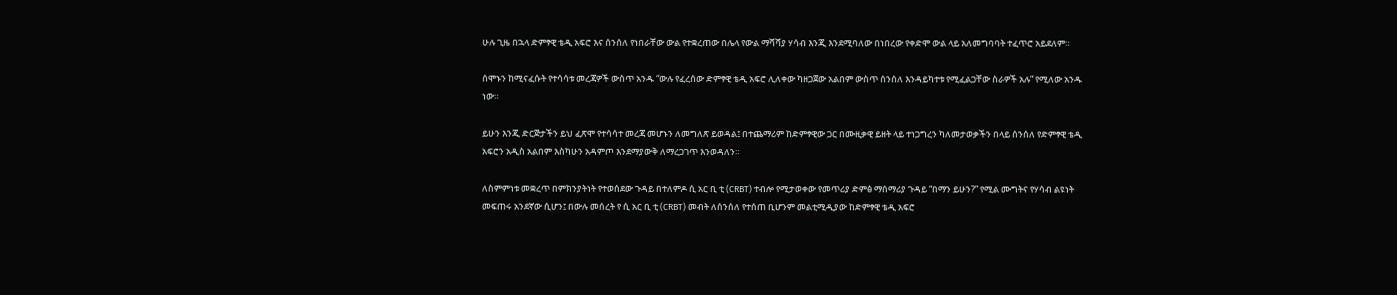ሁሉ ጊዜ በኋላ ድምፃዊ ቴዲ አፍሮ እና ሰንሰለ የነበራቸው ውል የተቋረጠው በሌላ የውል ማሻሻያ ሃሳብ እንጂ እንደሚባለው በነበረው የቀድሞ ውል ላይ አለመግባባት ተፈጥሮ አይደለም።

ሰሞኑን ከሚናፈሱት የተሳሳቱ መረጃዎች ውስጥ አንዱ “ውሉ የፈረሰው ድምፃዊ ቴዲ አፍሮ ሊለቀው ካዘጋጀው አልበም ውስጥ ሰንሰለ እንዳይካተቱ የሚፈልጋቸው ስራዎች አሉ” የሚለው አንዱ ነው።

ይሁን እንጂ ድርጅታችን ይህ ፈጽሞ የተሳሳተ መረጃ መሆኑን ለመግለጽ ይወዳል፤ በተጨማሪም ከድምፃዊው ጋር በሙዚቃዊ ይዘት ላይ ተነጋግረን ካለመታወቃችን በላይ ሰንሰለ የድምፃዊ ቴዲ አፍሮን አዲስ አልበም እስካሁን አዳምጦ እንደማያውቅ ለማረጋገጥ እንወዳለን።

ለስምምነቱ መቋረጥ በምክንያትነት የተወሰደው ጉዳይ በተለምዶ ሲ አር ቢ ቲ (CRBT) ተብሎ የሚታወቀው የመጥሪያ ድምፅ ማሰማሪያ ጉዳይ “በማን ይሁን?” የሚል ሙግትና የሃሳብ ልዩነት መፍጠሩ አንደኛው ሲሆን፤ በውሉ መሰረት የ ሲ አር ቢ ቲ (CRBT) መብት ለሰንሰለ የተሰጠ ቢሆንም መልቲሚዲያው ከድምፃዊ ቴዲ አፍሮ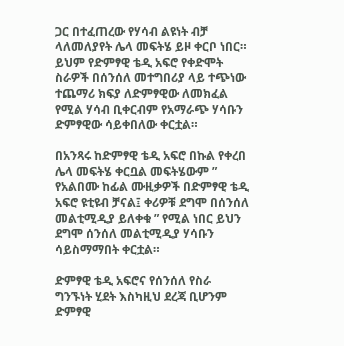ጋር በተፈጠረው የሃሳብ ልዩነት ብቻ ላለመለያየት ሌላ መፍትሄ ይዞ ቀርቦ ነበር። ይህም የድምፃዊ ቴዲ አፍሮ የቀድሞት ስራዎች በሰንሰለ መተግበሪያ ላይ ተጭነው ተጨማሪ ክፍያ ለድምፃዊው ለመክፈል የሚል ሃሳብ ቢቀርብም የአማራጭ ሃሳቡን ድምፃዊው ሳይቀበለው ቀርቷል።

በአንጻሩ ከድምፃዊ ቴዲ አፍሮ በኩል የቀረበ ሌላ መፍትሄ ቀርቧል መፍትሄውም ” የአልበሙ ከፊል ሙዚቃዎች በድምፃዊ ቴዲ አፍሮ ዩቲዩብ ቻናል፤ ቀሪዎቹ ደግሞ በሰንሰለ መልቲሚዲያ ይለቀቁ ” የሚል ነበር ይህን ደግሞ ሰንሰለ መልቲሚዲያ ሃሳቡን ሳይስማማበት ቀርቷል።

ድምፃዊ ቴዲ አፍሮና የሰንሰለ የስራ ግንኙነት ሂደት እስካዚህ ደረጃ ቢሆንም ድምፃዊ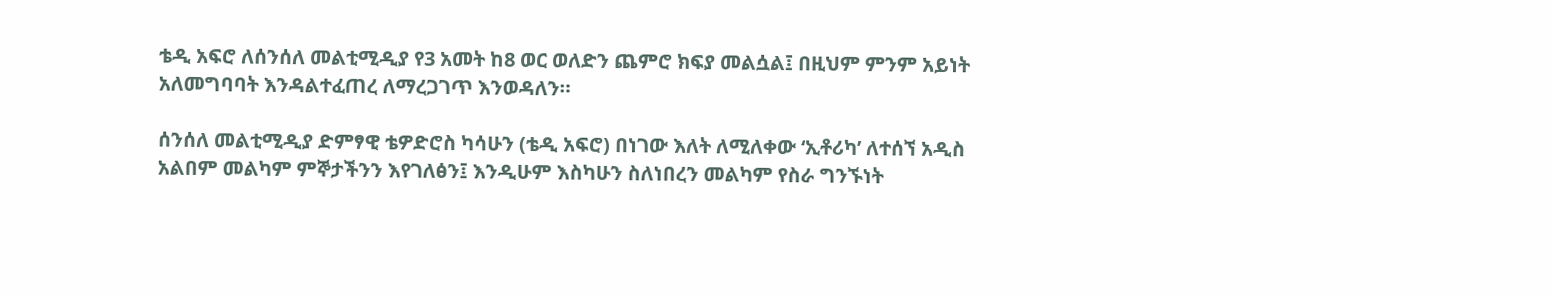ቴዲ አፍሮ ለሰንሰለ መልቲሚዲያ የ3 አመት ከ8 ወር ወለድን ጨምሮ ክፍያ መልሷል፤ በዚህም ምንም አይነት አለመግባባት እንዳልተፈጠረ ለማረጋገጥ እንወዳለን።

ሰንሰለ መልቲሚዲያ ድምፃዊ ቴዎድሮስ ካሳሁን (ቴዲ አፍሮ) በነገው እለት ለሚለቀው ‘ኢቶሪካ’ ለተሰኘ አዲስ አልበም መልካም ምኞታችንን እየገለፅን፤ እንዲሁም እስካሁን ስለነበረን መልካም የስራ ግንኙነት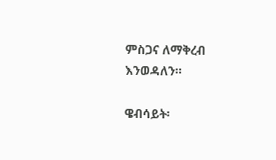ምስጋና ለማቅረብ እንወዳለን።

ዌብሳይት፡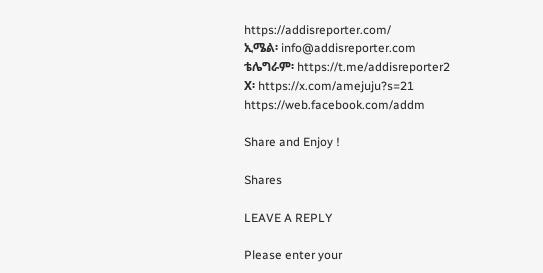https://addisreporter.com/
ኢሜል፡ info@addisreporter.com
ቴሌግራም፡ https://t.me/addisreporter2
X፡ https://x.com/amejuju?s=21
https://web.facebook.com/addm

Share and Enjoy !

Shares

LEAVE A REPLY

Please enter your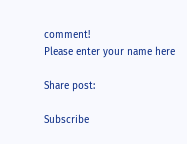comment!
Please enter your name here

Share post:

Subscribe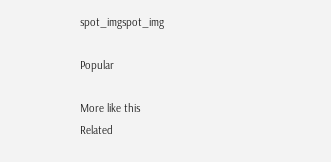spot_imgspot_img

Popular

More like this
Related